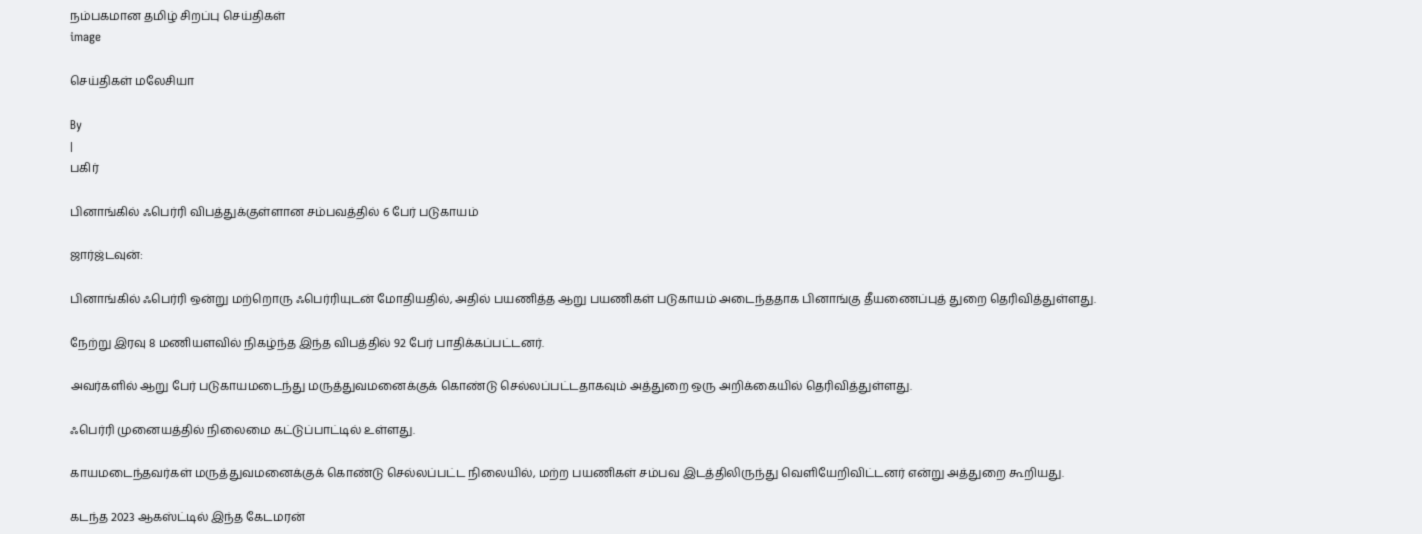நம்பகமான தமிழ் சிறப்பு செய்திகள்
image

செய்திகள் மலேசியா

By
|
பகிர்

பினாங்கில் ஃபெர்ரி விபத்துக்குள்ளான சம்பவத்தில் 6 பேர் படுகாயம்

ஜார்ஜ்டவுன்:

பினாங்கில் ஃபெர்ரி ஒன்று மற்றொரு ஃபெர்ரியுடன் மோதியதில், அதில் பயணித்த ஆறு பயணிகள் படுகாயம் அடைந்ததாக பினாங்கு தீயணைப்புத் துறை தெரிவித்துள்ளது.

நேற்று இரவு 8 மணியளவில் நிகழ்ந்த இந்த விபத்தில் 92 பேர் பாதிக்கப்பட்டனர்.

அவர்களில் ஆறு பேர் படுகாயமடைந்து மருத்துவமனைக்குக் கொண்டு செல்லப்பட்டதாகவும் அத்துறை ஒரு அறிக்கையில் தெரிவித்துள்ளது.

ஃபெர்ரி முனையத்தில் நிலைமை கட்டுப்பாட்டில் உள்ளது.

காயமடைந்தவர்கள் மருத்துவமனைக்குக் கொண்டு செல்லப்பட்ட நிலையில், மற்ற பயணிகள் சம்பவ இடத்திலிருந்து வெளியேறிவிட்டனர் என்று அத்துறை கூறியது.

கடந்த 2023 ஆகஸ்ட்டில் இந்த கேடமரன்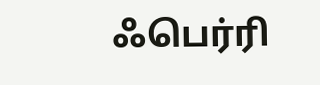ஃபெர்ரி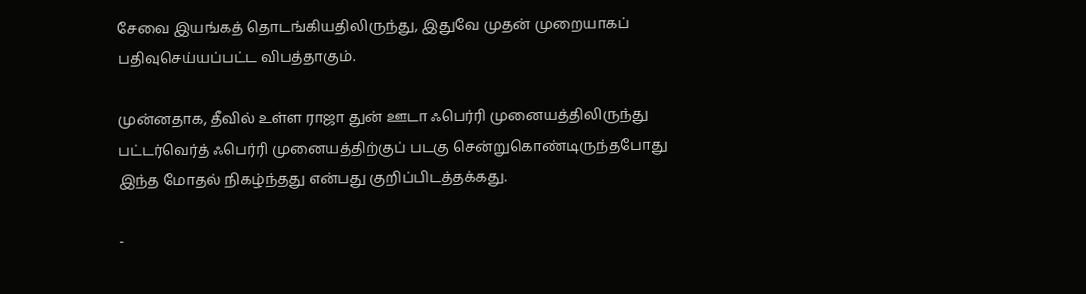சேவை இயங்கத் தொடங்கியதிலிருந்து, இதுவே முதன் முறையாகப் பதிவுசெய்யப்பட்ட விபத்தாகும்.

முன்னதாக, தீவில் உள்ள ராஜா துன் ஊடா ஃபெர்ரி முனையத்திலிருந்து பட்டர்வெர்த் ஃபெர்ரி முனையத்திற்குப் படகு சென்றுகொண்டிருந்தபோது இந்த மோதல் நிகழ்ந்தது என்பது குறிப்பிடத்தக்கது.

-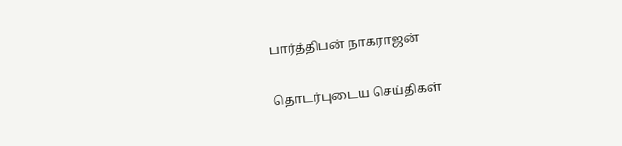பார்த்திபன் நாகராஜன்

தொடர்புடைய செய்திகள்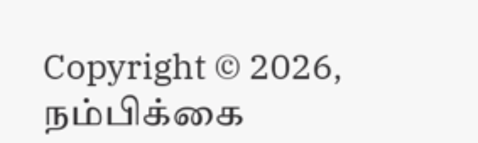Copyright © 2026, நம்பிக்கை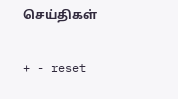செய்திகள்

+ - reset